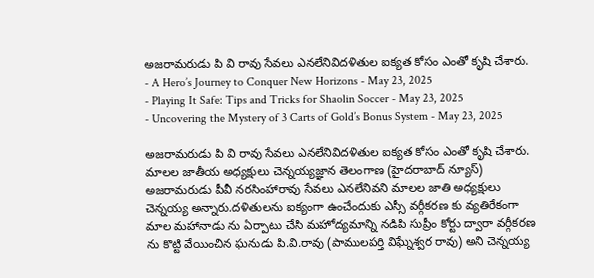అజరామరుడు పి వి రావు సేవలు ఎనలేనివిదళితుల ఐక్యత కోసం ఎంతో కృషి చేశారు.
- A Hero’s Journey to Conquer New Horizons - May 23, 2025
- Playing It Safe: Tips and Tricks for Shaolin Soccer - May 23, 2025
- Uncovering the Mystery of 3 Carts of Gold’s Bonus System - May 23, 2025

అజరామరుడు పి వి రావు సేవలు ఎనలేనివిదళితుల ఐక్యత కోసం ఎంతో కృషి చేశారు.
మాలల జాతీయ అధ్యక్షులు చెన్నయ్యజ్ఞాన తెలంగాణ (హైదరాబాద్ న్యూస్) అజరామరుడు పీవీ నరసింహారావు సేవలు ఎనలేనివని మాలల జాతి అధ్యక్షులు చెన్నయ్య అన్నారు.దళితులను ఐక్యంగా ఉంచేందుకు ఎస్సీ వర్గీకరణ కు వ్యతిరేకంగా మాల మహానాడు ను ఏర్పాటు చేసి మహోద్యమాన్ని నడిపి సుప్రీం కోర్టు ద్వారా వర్గీకరణ ను కొట్టి వేయించిన ఘనుడు పి.వి.రావు (పాములపర్తి విఘ్నేశ్వర రావు) అని చెన్నయ్య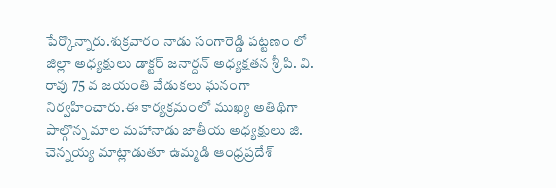పేర్కొన్నారు.శుక్రవారం నాడు సంగారెడ్డి పట్టణం లో జిల్లా అధ్యక్షులు డాక్టర్ జనార్దన్ అధ్యక్షతన శ్రీ పి. వి. రావు 75 వ జయంతి వేడుకలు ఘనంగా నిర్వహించారు.ఈ కార్యక్రమంలో ముఖ్య అతిథిగా పాల్గొన్న మాల మహానాడు జాతీయ అధ్యక్షులు జి. చెన్నయ్య మాట్లాడుతూ ఉమ్మడి ఆంధ్రప్రదేశ్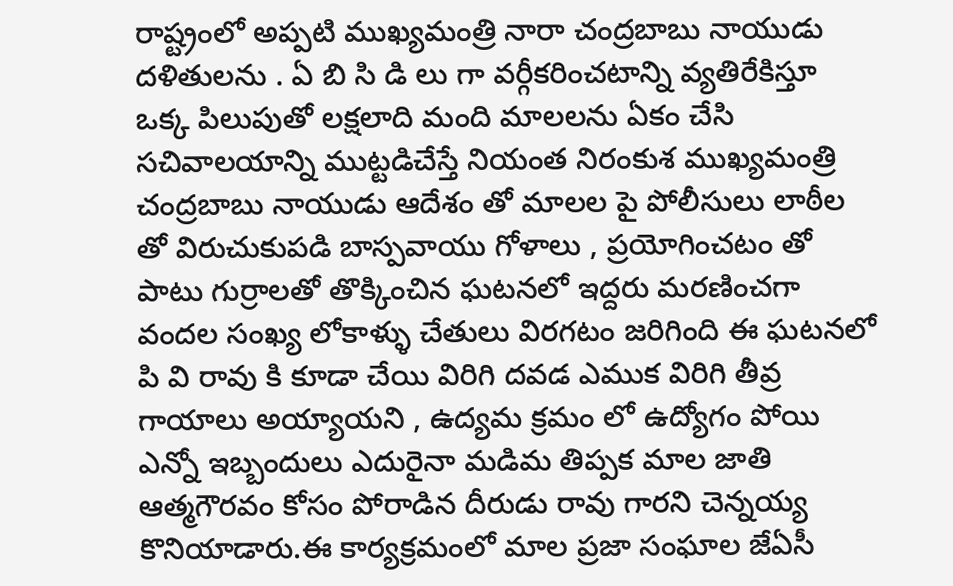రాష్ట్రంలో అప్పటి ముఖ్యమంత్రి నారా చంద్రబాబు నాయుడు దళితులను . ఏ బి సి డి లు గా వర్గీకరించటాన్ని వ్యతిరేకిస్తూ ఒక్క పిలుపుతో లక్షలాది మంది మాలలను ఏకం చేసి సచివాలయాన్ని ముట్టడిచేస్తే నియంత నిరంకుశ ముఖ్యమంత్రి చంద్రబాబు నాయుడు ఆదేశం తో మాలల పై పోలీసులు లాఠీల తో విరుచుకుపడి బాస్పవాయు గోళాలు , ప్రయోగించటం తో పాటు గుర్రాలతో తొక్కించిన ఘటనలో ఇద్దరు మరణించగా వందల సంఖ్య లోకాళ్ళు చేతులు విరగటం జరిగింది ఈ ఘటనలో పి వి రావు కి కూడా చేయి విరిగి దవడ ఎముక విరిగి తీవ్ర గాయాలు అయ్యాయని , ఉద్యమ క్రమం లో ఉద్యోగం పోయి ఎన్నో ఇబ్బందులు ఎదురైనా మడిమ తిప్పక మాల జాతి ఆత్మగౌరవం కోసం పోరాడిన దీరుడు రావు గారని చెన్నయ్య కొనియాడారు.ఈ కార్యక్రమంలో మాల ప్రజా సంఘాల జేఏసీ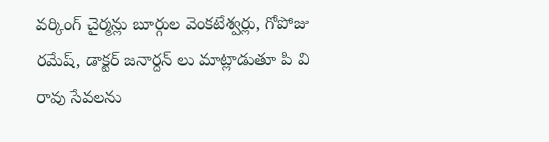వర్కింగ్ చైర్మన్లు బూర్గుల వెంకటేశ్వర్లు, గోపోజు రమేష్, డాక్టర్ జనార్దన్ లు మాట్లాడుతూ పి వి రావు సేవలను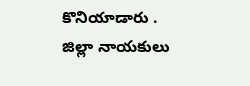కొనియాడారు . జిల్లా నాయకులు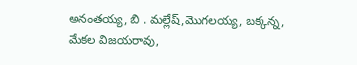అనంతయ్య, బి . మల్లేష్,మొగలయ్య, బక్కన్న, మేకల విజయరావు,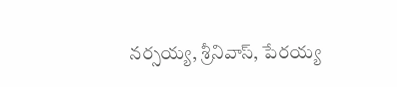నర్సయ్య, శ్రీనివాస్, పేరయ్య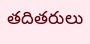తదితరులు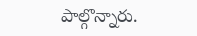పాల్గొన్నారు.